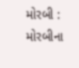મોરબી : મોરબીના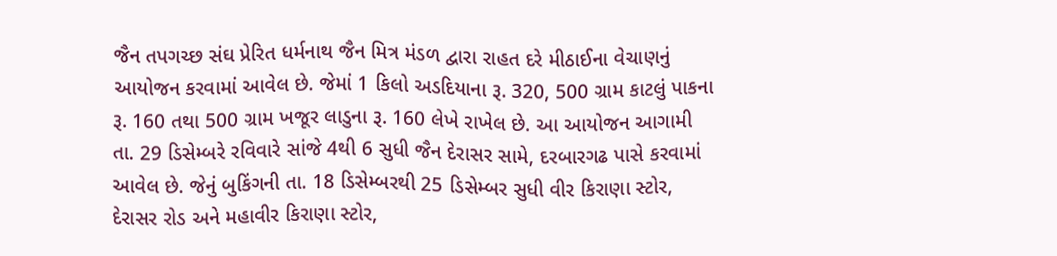જૈન તપગચ્છ સંઘ પ્રેરિત ધર્મનાથ જૈન મિત્ર મંડળ દ્વારા રાહત દરે મીઠાઈના વેચાણનું આયોજન કરવામાં આવેલ છે. જેમાં 1 કિલો અડદિયાના રૂ. 320, 500 ગ્રામ કાટલું પાકના રૂ. 160 તથા 500 ગ્રામ ખજૂર લાડુના રૂ. 160 લેખે રાખેલ છે. આ આયોજન આગામી તા. 29 ડિસેમ્બરે રવિવારે સાંજે 4થી 6 સુધી જૈન દેરાસર સામે, દરબારગઢ પાસે કરવામાં આવેલ છે. જેનું બુકિંગની તા. 18 ડિસેમ્બરથી 25 ડિસેમ્બર સુધી વીર કિરાણા સ્ટોર, દેરાસર રોડ અને મહાવીર કિરાણા સ્ટોર,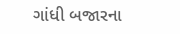ગાંધી બજારના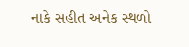નાકે સહીત અનેક સ્થળો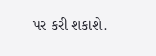પર કરી શકાશે.